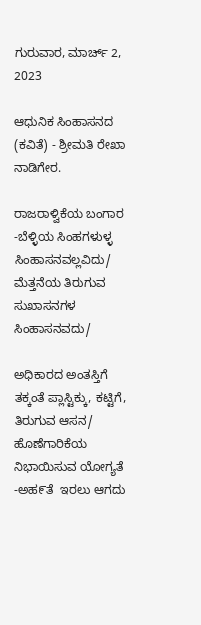ಗುರುವಾರ, ಮಾರ್ಚ್ 2, 2023

ಆಧುನಿಕ ಸಿಂಹಾಸನದ (ಕವಿತೆ) - ಶ್ರೀಮತಿ ರೇಖಾ ನಾಡಿಗೇರ.

ರಾಜರಾಳ್ವಿಕೆಯ ಬಂಗಾರ -ಬೆಳ್ಳಿಯ ಸಿಂಹಗಳುಳ್ಳ ಸಿಂಹಾಸನವಲ್ಲವಿದು/
ಮೆತ್ತನೆಯ ತಿರುಗುವ ಸುಖಾಸನಗಳ ಸಿಂಹಾಸನವದು/

ಅಧಿಕಾರದ ಅಂತಸ್ತಿಗೆ ತಕ್ಕಂತೆ ಪ್ಲಾಸ್ಟಿಕ್ಕು, ಕಟ್ಟಿಗೆ, ತಿರುಗುವ ಆಸನ/
ಹೊಣೆಗಾರಿಕೆಯ ನಿಭಾಯಿಸುವ ಯೋಗ್ಯತೆ -ಅಹ೯ತೆ  ಇರಲು ಆಗದು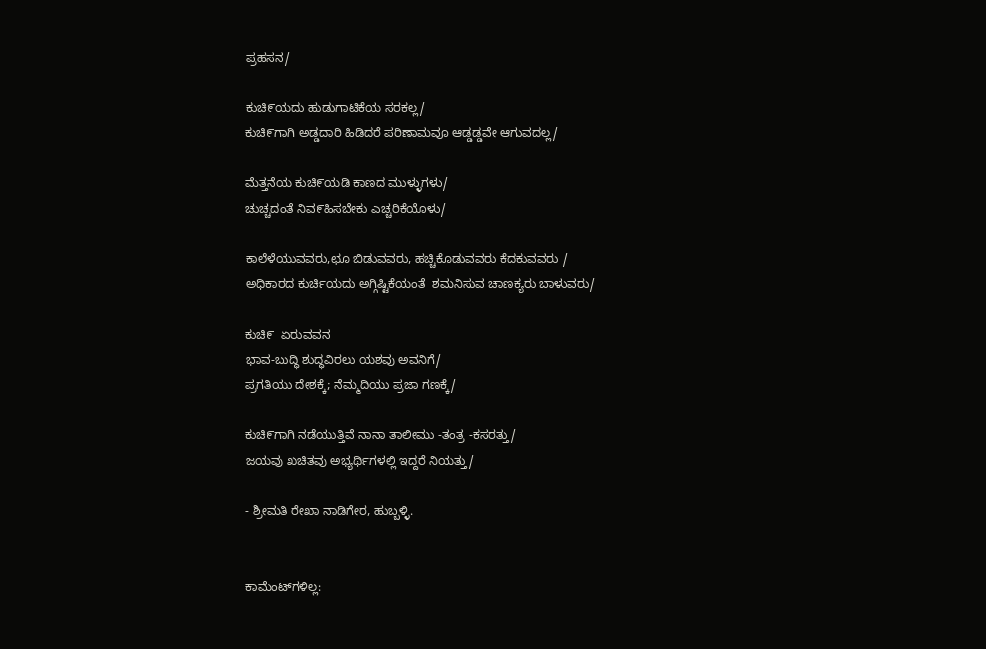ಪ್ರಹಸನ/

ಕುಚಿ೯ಯದು ಹುಡುಗಾಟಿಕೆಯ ಸರಕಲ್ಲ/
ಕುಚಿ೯ಗಾಗಿ ಅಡ್ಡದಾರಿ ಹಿಡಿದರೆ ಪರಿಣಾಮವೂ ಆಡ್ಡಡ್ಡವೇ ಆಗುವದಲ್ಲ/

ಮೆತ್ತನೆಯ ಕುಚಿ೯ಯಡಿ ಕಾಣದ ಮುಳ್ಳುಗಳು/
ಚುಚ್ಚದಂತೆ ನಿವ೯ಹಿಸಬೇಕು ಎಚ್ಚರಿಕೆಯೊಳು/

ಕಾಲೆಳೆಯುವವರು,ಛೂ ಬಿಡುವವರು, ಹಚ್ಚಿಕೊಡುವವರು ಕೆದಕುವವರು /
ಅಧಿಕಾರದ ಕುರ್ಚಿಯದು ಅಗ್ಗಿಷ್ಟಿಕೆಯಂತೆ  ಶಮನಿಸುವ ಚಾಣಕ್ಯರು ಬಾಳುವರು/

ಕುಚಿ೯  ಏರುವವನ
ಭಾವ-ಬುದ್ಧಿ ಶುದ್ಧವಿರಲು ಯಶವು ಅವನಿಗೆ/
ಪ್ರಗತಿಯು ದೇಶಕ್ಕೆ; ನೆಮ್ಮದಿಯು ಪ್ರಜಾ ಗಣಕ್ಕೆ/

ಕುಚಿ೯ಗಾಗಿ ನಡೆಯುತ್ತಿವೆ ನಾನಾ ತಾಲೀಮು -ತಂತ್ರ -ಕಸರತ್ತು/
ಜಯವು ಖಚಿತವು ಅಭ್ಯರ್ಥಿಗಳಲ್ಲಿ ಇದ್ದರೆ ನಿಯತ್ತು/

- ಶ್ರೀಮತಿ ರೇಖಾ ನಾಡಿಗೇರ, ಹುಬ್ಬಳ್ಳಿ.


ಕಾಮೆಂಟ್‌ಗಳಿಲ್ಲ: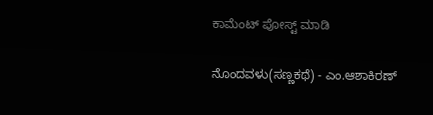ಕಾಮೆಂಟ್‌‌ ಪೋಸ್ಟ್‌ ಮಾಡಿ

ನೊಂದವಳು(ಸಣ್ಣಕಥೆ) - ಎಂ.ಆಶಾಕಿರಣ್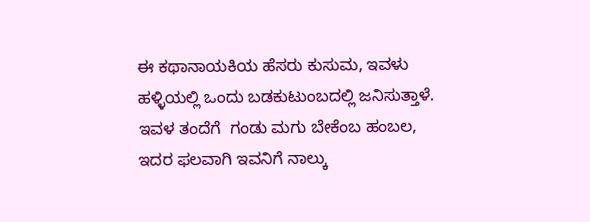ಈ ಕಥಾನಾಯಕಿಯ ಹೆಸರು ಕುಸುಮ, ಇವಳು ಹಳ್ಳಿಯಲ್ಲಿ ಒಂದು ಬಡಕುಟುಂಬದಲ್ಲಿ ಜನಿಸುತ್ತಾಳೆ. ಇವಳ ತಂದೆಗೆ  ಗಂಡು ಮಗು ಬೇಕೆಂಬ ಹಂಬಲ, ಇದರ ಫಲವಾಗಿ ಇವನಿಗೆ ನಾಲ್ಕು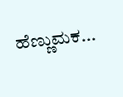ಹೆಣ್ಣುಮಕ...